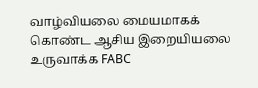வாழ்வியலை மையமாகக் கொண்ட ஆசிய இறையியலை உருவாக்க FABC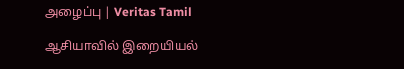அழைப்பு | Veritas Tamil

ஆசியாவில் இறையியல்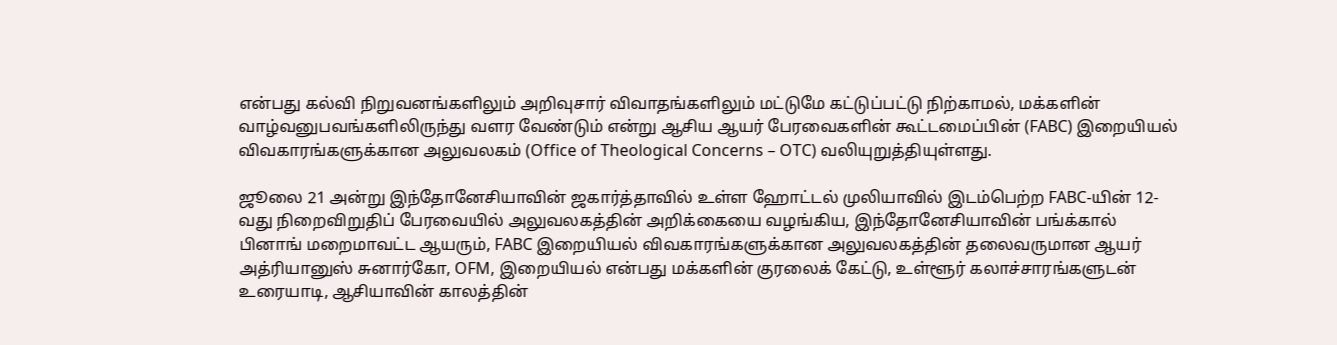என்பது கல்வி நிறுவனங்களிலும் அறிவுசார் விவாதங்களிலும் மட்டுமே கட்டுப்பட்டு நிற்காமல், மக்களின் வாழ்வனுபவங்களிலிருந்து வளர வேண்டும் என்று ஆசிய ஆயர் பேரவைகளின் கூட்டமைப்பின் (FABC) இறையியல் விவகாரங்களுக்கான அலுவலகம் (Office of Theological Concerns – OTC) வலியுறுத்தியுள்ளது.

ஜூலை 21 அன்று இந்தோனேசியாவின் ஜகார்த்தாவில் உள்ள ஹோட்டல் முலியாவில் இடம்பெற்ற FABC-யின் 12-வது நிறைவிறுதிப் பேரவையில் அலுவலகத்தின் அறிக்கையை வழங்கிய, இந்தோனேசியாவின் பங்க்கால் பினாங் மறைமாவட்ட ஆயரும், FABC இறையியல் விவகாரங்களுக்கான அலுவலகத்தின் தலைவருமான ஆயர் அத்ரியானுஸ் சுனார்கோ, OFM, இறையியல் என்பது மக்களின் குரலைக் கேட்டு, உள்ளூர் கலாச்சாரங்களுடன் உரையாடி, ஆசியாவின் காலத்தின்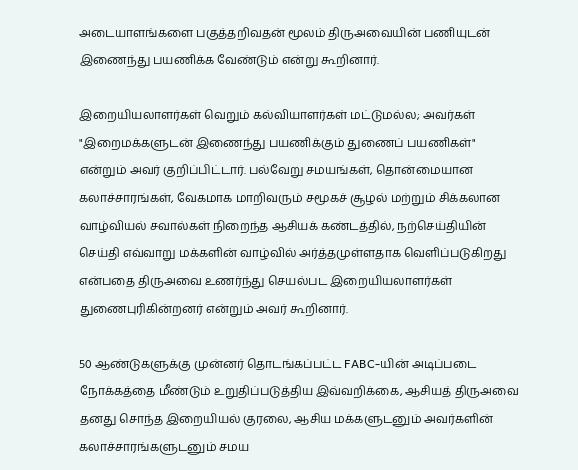அடையாளங்களை பகுத்தறிவதன் மூலம் திருஅவையின் பணியுடன் இணைந்து பயணிக்க வேண்டும் என்று கூறினார்.

இறையியலாளர்கள் வெறும் கல்வியாளர்கள் மட்டுமல்ல; அவர்கள் "இறைமக்களுடன் இணைந்து பயணிக்கும் துணைப் பயணிகள்" என்றும் அவர் குறிப்பிட்டார். பல்வேறு சமயங்கள், தொன்மையான கலாச்சாரங்கள், வேகமாக மாறிவரும் சமூகச் சூழல் மற்றும் சிக்கலான வாழ்வியல் சவால்கள் நிறைந்த ஆசியக் கண்டத்தில், நற்செய்தியின் செய்தி எவ்வாறு மக்களின் வாழ்வில் அர்த்தமுள்ளதாக வெளிப்படுகிறது என்பதை திருஅவை உணர்ந்து செயல்பட இறையியலாளர்கள் துணைபுரிகின்றனர் என்றும் அவர் கூறினார்.

50 ஆண்டுகளுக்கு முன்னர் தொடங்கப்பட்ட FABC-யின் அடிப்படை நோக்கத்தை மீண்டும் உறுதிப்படுத்திய இவ்வறிக்கை, ஆசியத் திருஅவை தனது சொந்த இறையியல் குரலை, ஆசிய மக்களுடனும் அவர்களின் கலாச்சாரங்களுடனும் சமய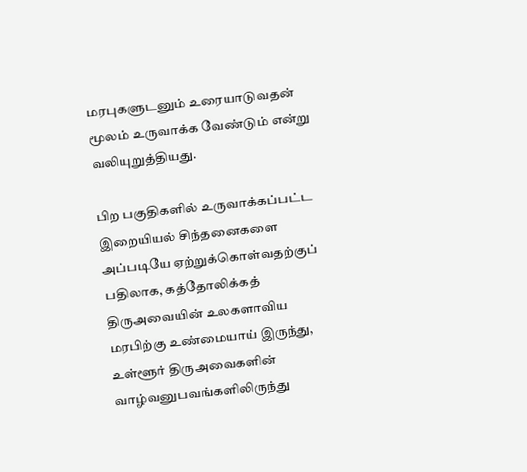மரபுகளுடனும் உரையாடுவதன் மூலம் உருவாக்க வேண்டும் என்று வலியுறுத்தியது.

பிற பகுதிகளில் உருவாக்கப்பட்ட இறையியல் சிந்தனைகளை அப்படியே ஏற்றுக்கொள்வதற்குப் பதிலாக, கத்தோலிக்கத் திருஅவையின் உலகளாவிய மரபிற்கு உண்மையாய் இருந்து, உள்ளூர் திருஅவைகளின் வாழ்வனுபவங்களிலிருந்து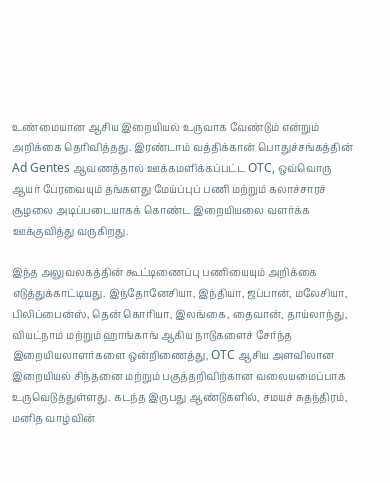உண்மையான ஆசிய இறையியல் உருவாக வேண்டும் என்றும் அறிக்கை தெரிவித்தது. இரண்டாம் வத்திக்கான் பொதுச்சங்கத்தின் Ad Gentes ஆவணத்தால் ஊக்கமளிக்கப்பட்ட OTC, ஒவ்வொரு ஆயர் பேரவையும் தங்களது மேய்ப்புப் பணி மற்றும் கலாச்சாரச் சூழலை அடிப்படையாகக் கொண்ட இறையியலை வளர்க்க ஊக்குவித்து வருகிறது.

இந்த அலுவலகத்தின் கூட்டிணைப்பு பணியையும் அறிக்கை எடுத்துக்காட்டியது. இந்தோனேசியா, இந்தியா, ஜப்பான், மலேசியா, பிலிப்பைன்ஸ், தென் கொரியா, இலங்கை, தைவான், தாய்லாந்து, வியட்நாம் மற்றும் ஹாங்காங் ஆகிய நாடுகளைச் சேர்ந்த இறையியலாளர்களை ஒன்றிணைத்து, OTC ஆசிய அளவிலான இறையியல் சிந்தனை மற்றும் பகுத்தறிவிற்கான வலையமைப்பாக உருவெடுத்துள்ளது. கடந்த இருபது ஆண்டுகளில், சமயச் சுதந்திரம், மனித வாழ்வின்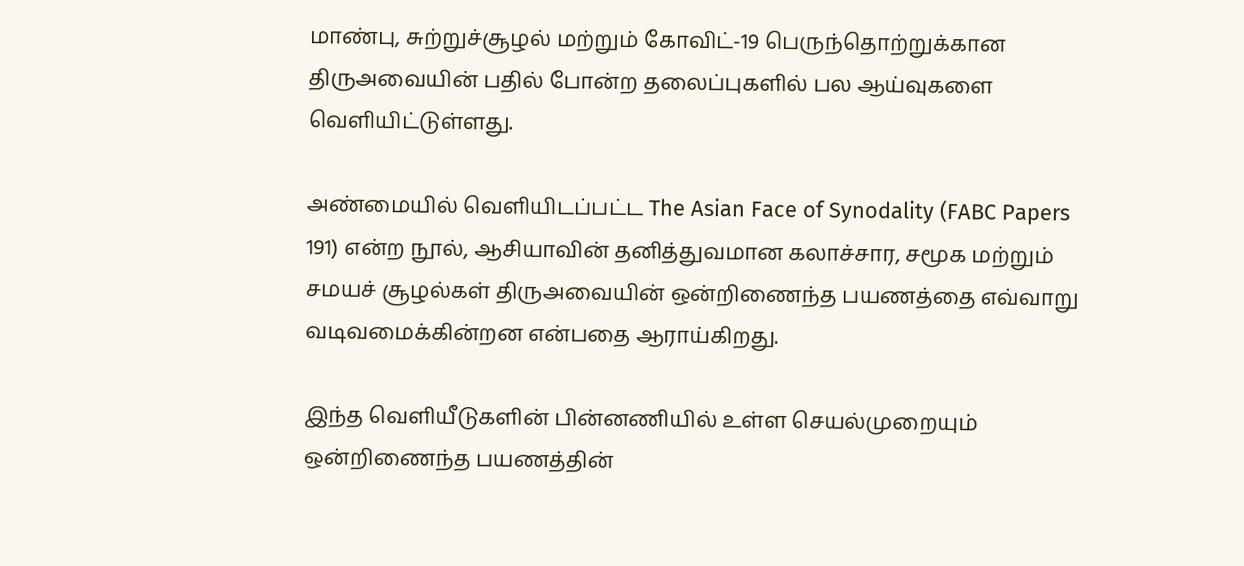மாண்பு, சுற்றுச்சூழல் மற்றும் கோவிட்-19 பெருந்தொற்றுக்கான திருஅவையின் பதில் போன்ற தலைப்புகளில் பல ஆய்வுகளை வெளியிட்டுள்ளது.

அண்மையில் வெளியிடப்பட்ட The Asian Face of Synodality (FABC Papers 191) என்ற நூல், ஆசியாவின் தனித்துவமான கலாச்சார, சமூக மற்றும் சமயச் சூழல்கள் திருஅவையின் ஒன்றிணைந்த பயணத்தை எவ்வாறு வடிவமைக்கின்றன என்பதை ஆராய்கிறது.

இந்த வெளியீடுகளின் பின்னணியில் உள்ள செயல்முறையும் ஒன்றிணைந்த பயணத்தின்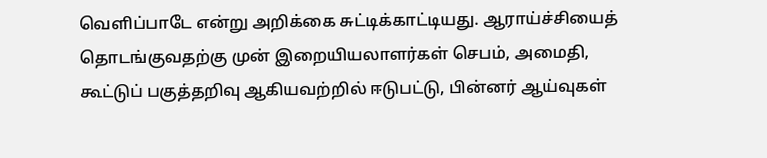வெளிப்பாடே என்று அறிக்கை சுட்டிக்காட்டியது. ஆராய்ச்சியைத் தொடங்குவதற்கு முன் இறையியலாளர்கள் செபம், அமைதி, கூட்டுப் பகுத்தறிவு ஆகியவற்றில் ஈடுபட்டு, பின்னர் ஆய்வுகள்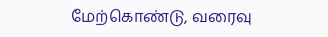மேற்கொண்டு, வரைவு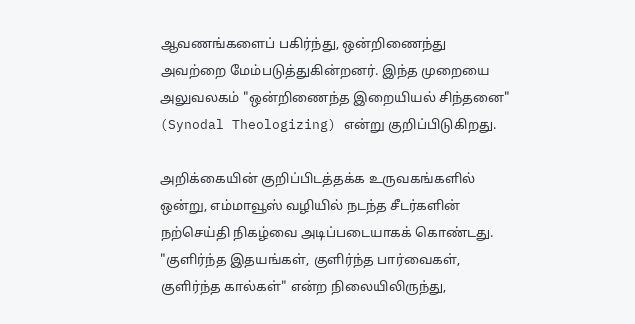ஆவணங்களைப் பகிர்ந்து, ஒன்றிணைந்து அவற்றை மேம்படுத்துகின்றனர். இந்த முறையை அலுவலகம் "ஒன்றிணைந்த இறையியல் சிந்தனை" (Synodal Theologizing) என்று குறிப்பிடுகிறது.

அறிக்கையின் குறிப்பிடத்தக்க உருவகங்களில் ஒன்று, எம்மாவூஸ் வழியில் நடந்த சீடர்களின் நற்செய்தி நிகழ்வை அடிப்படையாகக் கொண்டது. "குளிர்ந்த இதயங்கள், குளிர்ந்த பார்வைகள், குளிர்ந்த கால்கள்" என்ற நிலையிலிருந்து,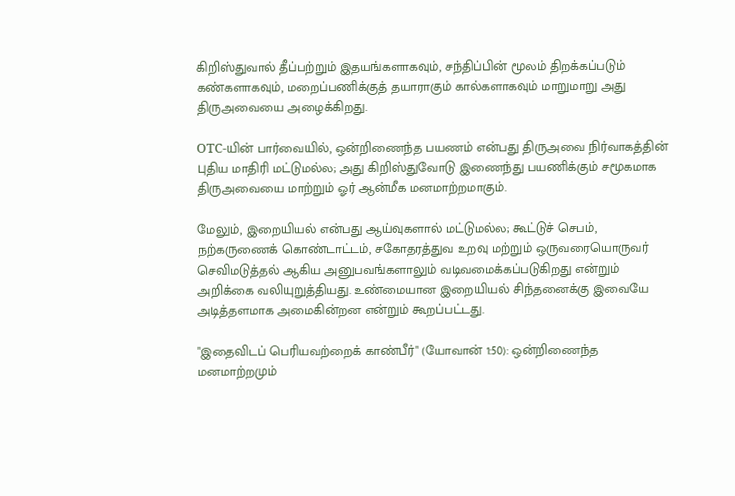கிறிஸ்துவால் தீப்பற்றும் இதயங்களாகவும், சந்திப்பின் மூலம் திறக்கப்படும் கண்களாகவும், மறைப்பணிக்குத் தயாராகும் கால்களாகவும் மாறுமாறு அது திருஅவையை அழைக்கிறது.

OTC-யின் பார்வையில், ஒன்றிணைந்த பயணம் என்பது திருஅவை நிர்வாகத்தின் புதிய மாதிரி மட்டுமல்ல; அது கிறிஸ்துவோடு இணைந்து பயணிக்கும் சமூகமாக திருஅவையை மாற்றும் ஓர் ஆன்மீக மனமாற்றமாகும்.

மேலும், இறையியல் என்பது ஆய்வுகளால் மட்டுமல்ல; கூட்டுச் செபம், நற்கருணைக் கொண்டாட்டம், சகோதரத்துவ உறவு மற்றும் ஒருவரையொருவர் செவிமடுத்தல் ஆகிய அனுபவங்களாலும் வடிவமைக்கப்படுகிறது என்றும் அறிக்கை வலியுறுத்தியது. உண்மையான இறையியல் சிந்தனைக்கு இவையே அடித்தளமாக அமைகின்றன என்றும் கூறப்பட்டது.

"இதைவிடப் பெரியவற்றைக் காண்பீர்" (யோவான் 1:50): ஒன்றிணைந்த மனமாற்றமும்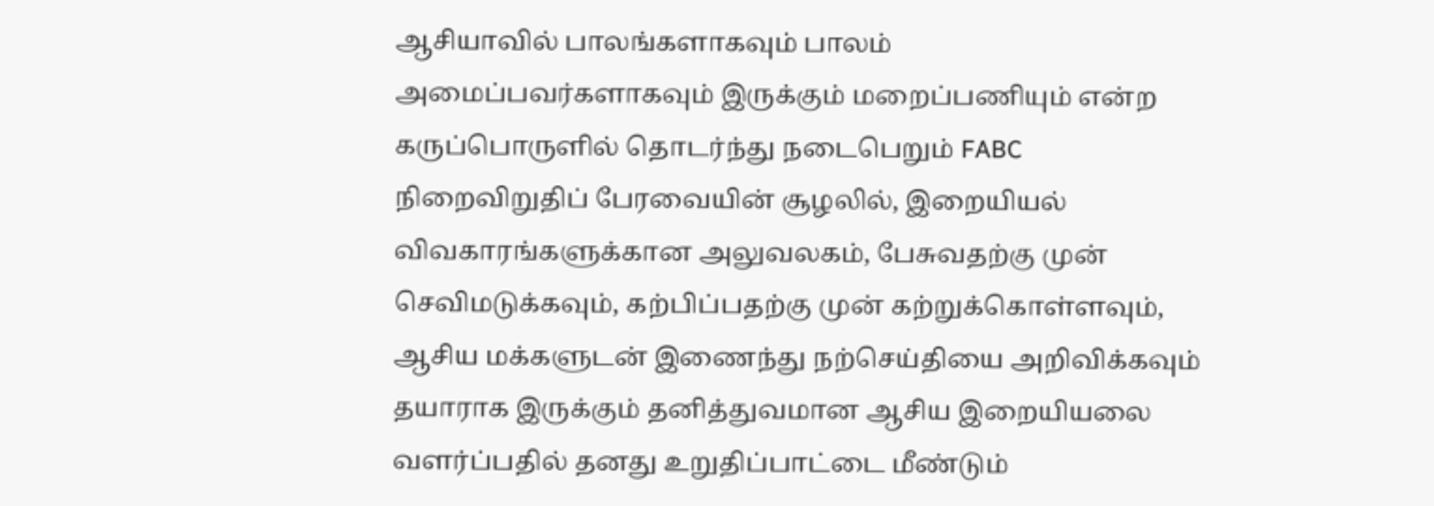ஆசியாவில் பாலங்களாகவும் பாலம் அமைப்பவர்களாகவும் இருக்கும் மறைப்பணியும் என்ற கருப்பொருளில் தொடர்ந்து நடைபெறும் FABC நிறைவிறுதிப் பேரவையின் சூழலில், இறையியல் விவகாரங்களுக்கான அலுவலகம், பேசுவதற்கு முன் செவிமடுக்கவும், கற்பிப்பதற்கு முன் கற்றுக்கொள்ளவும், ஆசிய மக்களுடன் இணைந்து நற்செய்தியை அறிவிக்கவும் தயாராக இருக்கும் தனித்துவமான ஆசிய இறையியலை வளர்ப்பதில் தனது உறுதிப்பாட்டை மீண்டும்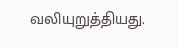வலியுறுத்தியது.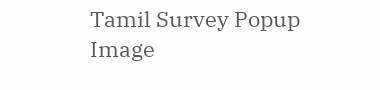Tamil Survey Popup Image